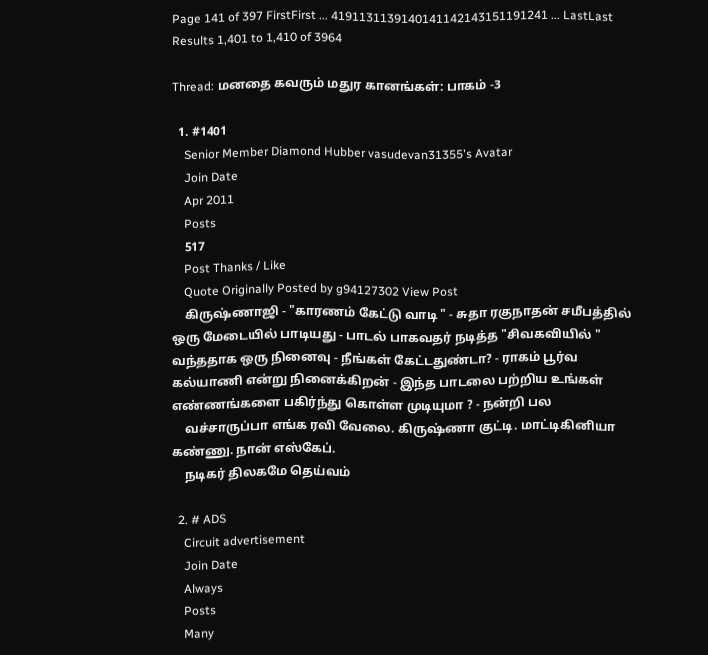Page 141 of 397 FirstFirst ... 4191131139140141142143151191241 ... LastLast
Results 1,401 to 1,410 of 3964

Thread: மனதை கவரும் மதுர கானங்கள்: பாகம் -3

  1. #1401
    Senior Member Diamond Hubber vasudevan31355's Avatar
    Join Date
    Apr 2011
    Posts
    517
    Post Thanks / Like
    Quote Originally Posted by g94127302 View Post
    கிருஷ்ணாஜி - "காரணம் கேட்டு வாடி " - சுதா ரகுநாதன் சமீபத்தில் ஒரு மேடையில் பாடியது - பாடல் பாகவதர் நடித்த "சிவகவியில் " வந்ததாக ஒரு நினைவு - நீங்கள் கேட்டதுண்டா? - ராகம் பூர்வ கல்யாணி என்று நினைக்கிறன் - இந்த பாடலை பற்றிய உங்கள் எண்ணங்களை பகிர்ந்து கொள்ள முடியுமா ? - நன்றி பல
    வச்சாருப்பா எங்க ரவி வேலை. கிருஷ்ணா குட்டி. மாட்டிகினியா கண்ணு. நான் எஸ்கேப்.
    நடிகர் திலகமே தெய்வம்

  2. # ADS
    Circuit advertisement
    Join Date
    Always
    Posts
    Many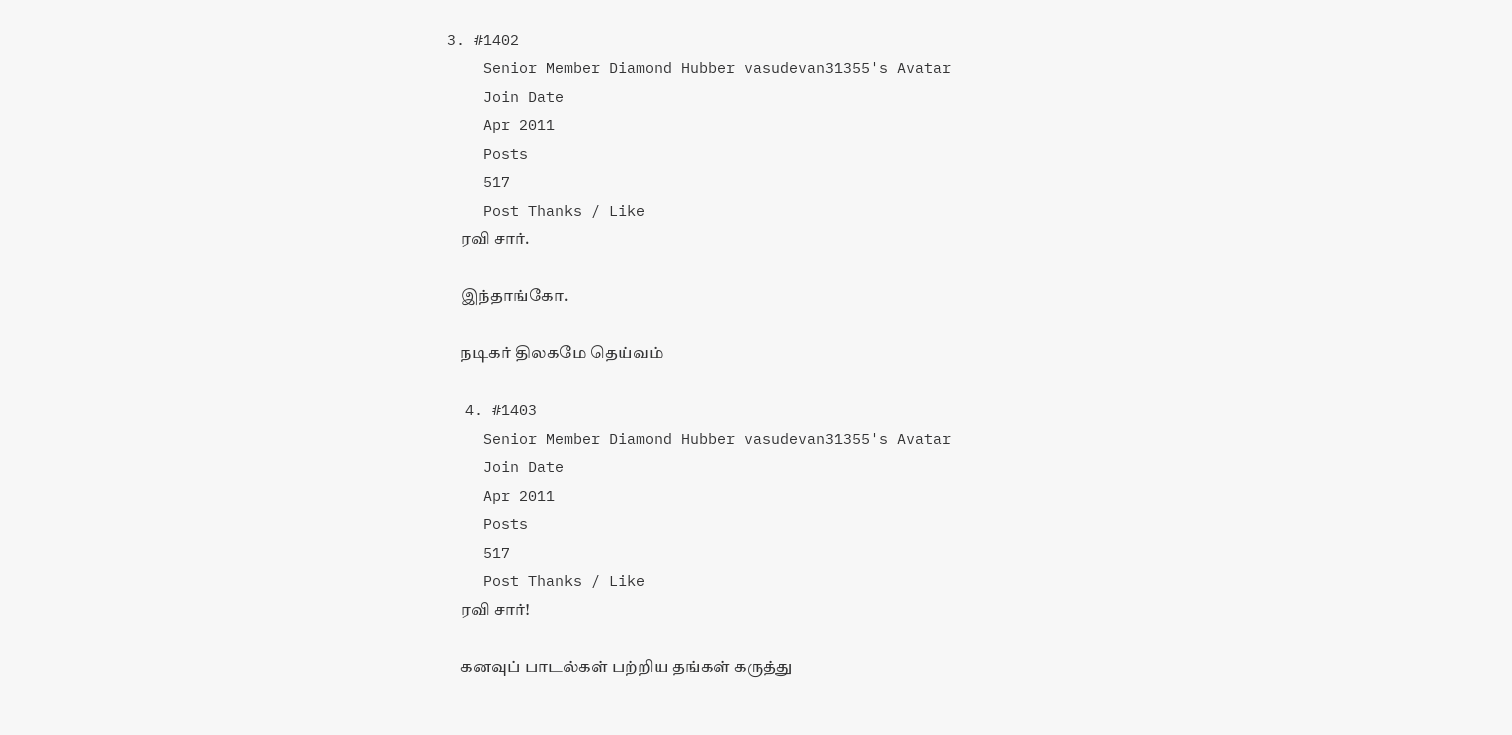3. #1402
    Senior Member Diamond Hubber vasudevan31355's Avatar
    Join Date
    Apr 2011
    Posts
    517
    Post Thanks / Like
    ரவி சார்.

    இந்தாங்கோ.

    நடிகர் திலகமே தெய்வம்

  4. #1403
    Senior Member Diamond Hubber vasudevan31355's Avatar
    Join Date
    Apr 2011
    Posts
    517
    Post Thanks / Like
    ரவி சார்!

    கனவுப் பாடல்கள் பற்றிய தங்கள் கருத்து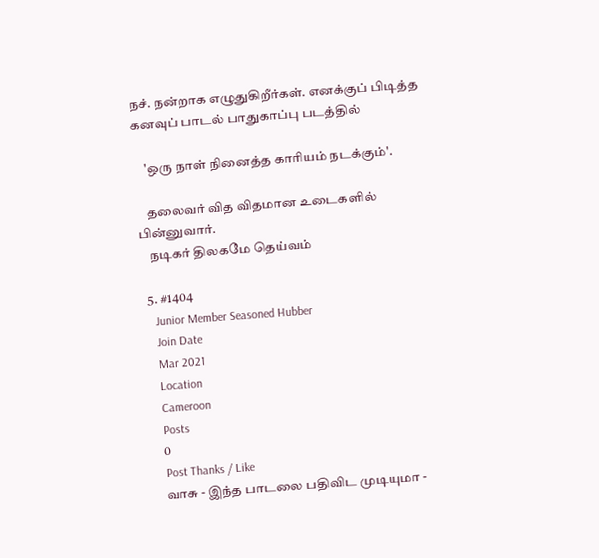நச். நன்றாக எழுதுகிறீர்கள். எனக்குப் பிடித்த கனவுப் பாடல் பாதுகாப்பு படத்தில்

    'ஒரு நாள் நினைத்த காரியம் நடக்கும்'.

    தலைவர் வித விதமான உடைகளில் பின்னுவார்.
    நடிகர் திலகமே தெய்வம்

  5. #1404
    Junior Member Seasoned Hubber
    Join Date
    Mar 2021
    Location
    Cameroon
    Posts
    0
    Post Thanks / Like
    வாசு - இந்த பாடலை பதிவிட முடியுமா -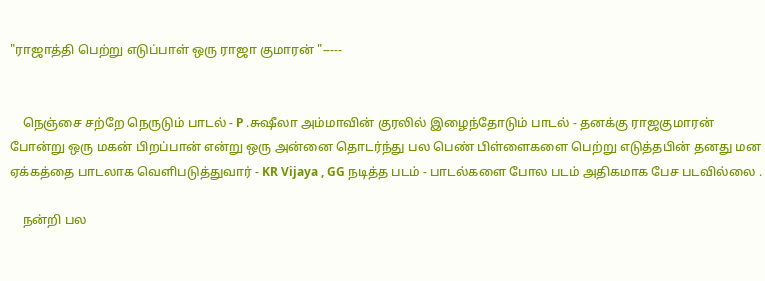"ராஜாத்தி பெற்று எடுப்பாள் ஒரு ராஜா குமாரன் "-----


    நெஞ்சை சற்றே நெருடும் பாடல் - P .சுஷீலா அம்மாவின் குரலில் இழைந்தோடும் பாடல் - தனக்கு ராஜகுமாரன் போன்று ஒரு மகன் பிறப்பான் என்று ஒரு அன்னை தொடர்ந்து பல பெண் பிள்ளைகளை பெற்று எடுத்தபின் தனது மன ஏக்கத்தை பாடலாக வெளிபடுத்துவார் - KR Vijaya , GG நடித்த படம் - பாடல்களை போல படம் அதிகமாக பேச படவில்லை .

    நன்றி பல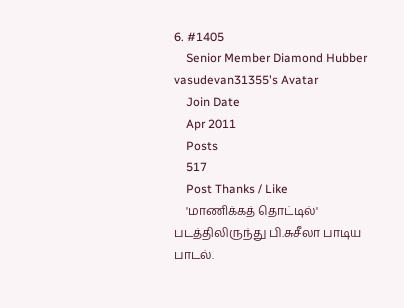6. #1405
    Senior Member Diamond Hubber vasudevan31355's Avatar
    Join Date
    Apr 2011
    Posts
    517
    Post Thanks / Like
    'மாணிக்கத் தொட்டில்' படத்திலிருந்து பி.சுசீலா பாடிய பாடல்.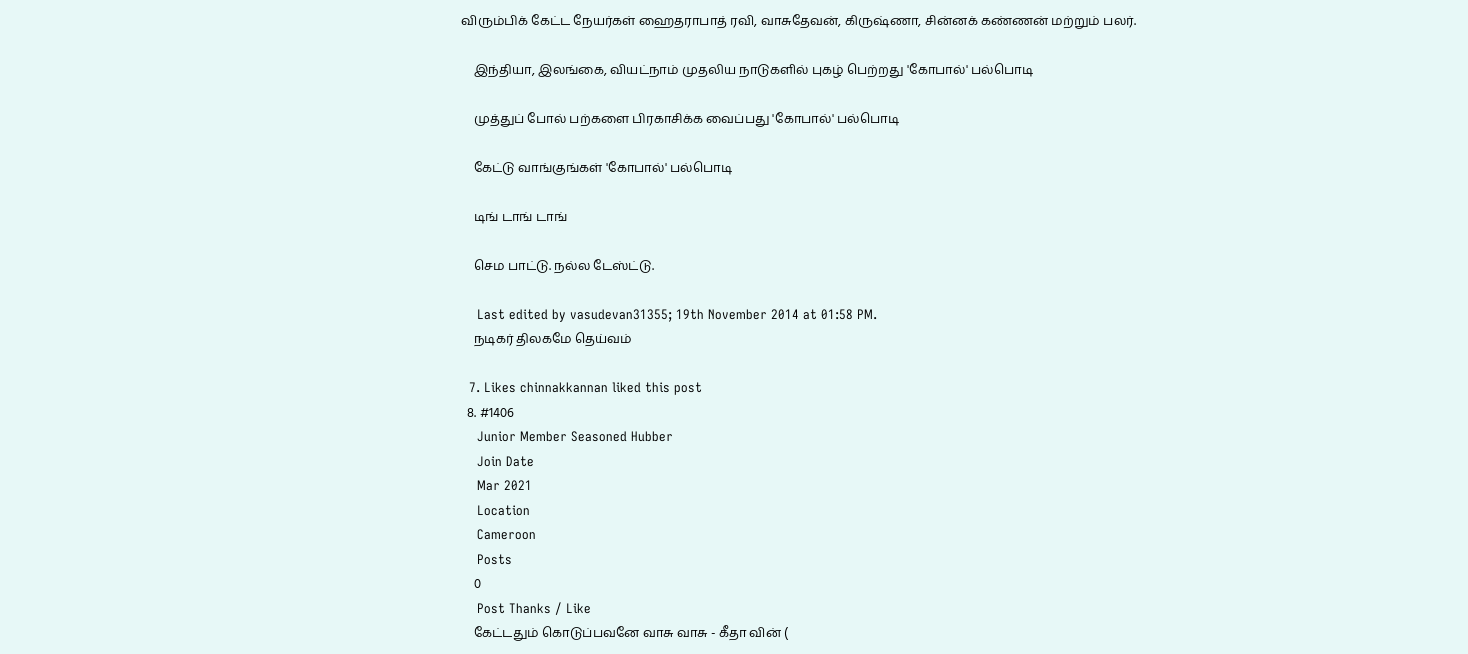விரும்பிக் கேட்ட நேயர்கள் ஹைதராபாத் ரவி, வாசுதேவன், கிருஷ்ணா, சின்னக் கண்ணன் மற்றும் பலர்.

    இந்தியா, இலங்கை, வியட்நாம் முதலிய நாடுகளில் புகழ் பெற்றது 'கோபால்' பல்பொடி

    முத்துப் போல் பற்களை பிரகாசிக்க வைப்பது 'கோபால்' பல்பொடி

    கேட்டு வாங்குங்கள் 'கோபால்' பல்பொடி

    டிங் டாங் டாங்

    செம பாட்டு. நல்ல டேஸ்ட்டு.

    Last edited by vasudevan31355; 19th November 2014 at 01:58 PM.
    நடிகர் திலகமே தெய்வம்

  7. Likes chinnakkannan liked this post
  8. #1406
    Junior Member Seasoned Hubber
    Join Date
    Mar 2021
    Location
    Cameroon
    Posts
    0
    Post Thanks / Like
    கேட்டதும் கொடுப்பவனே வாசு வாசு - கீதா வின் (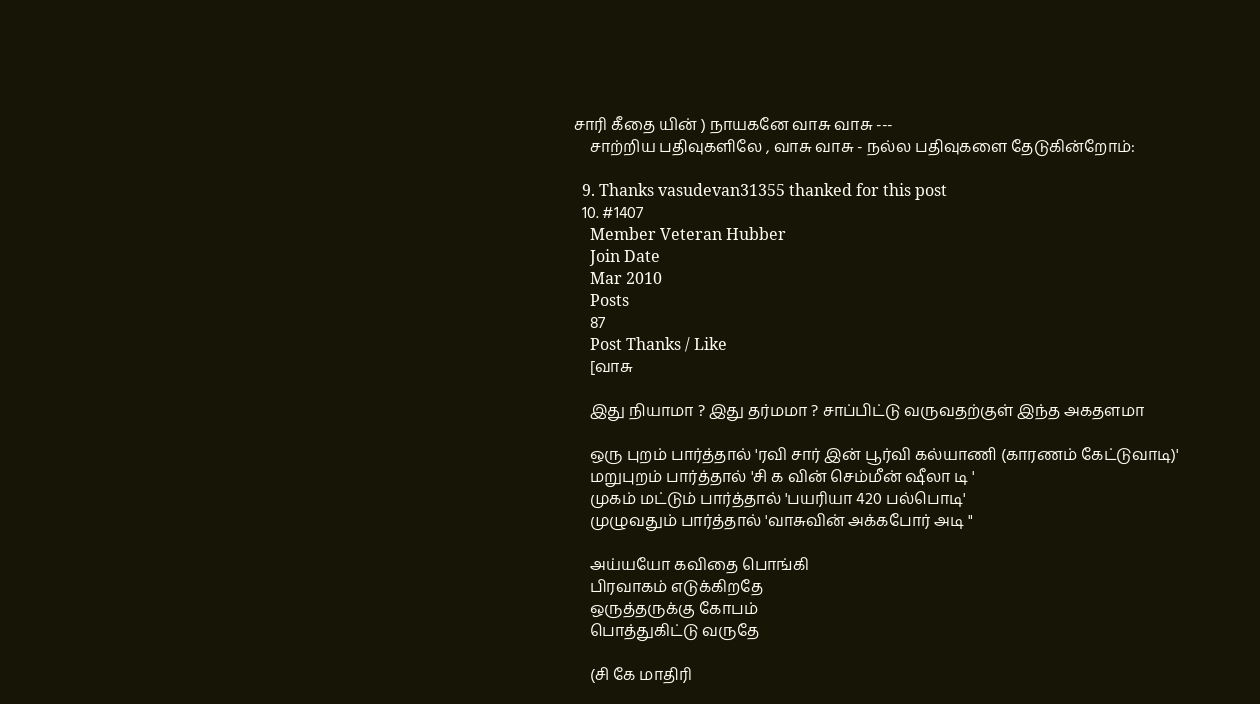சாரி கீதை யின் ) நாயகனே வாசு வாசு ---
    சாற்றிய பதிவுகளிலே , வாசு வாசு - நல்ல பதிவுகளை தேடுகின்றோம்:

  9. Thanks vasudevan31355 thanked for this post
  10. #1407
    Member Veteran Hubber
    Join Date
    Mar 2010
    Posts
    87
    Post Thanks / Like
    [வாசு

    இது நியாமா ? இது தர்மமா ? சாப்பிட்டு வருவதற்குள் இந்த அகதளமா

    ஒரு புறம் பார்த்தால் 'ரவி சார் இன் பூர்வி கல்யாணி (காரணம் கேட்டுவாடி)'
    மறுபுறம் பார்த்தால் 'சி க வின் செம்மீன் ஷீலா டி '
    முகம் மட்டும் பார்த்தால் 'பயரியா 420 பல்பொடி'
    முழுவதும் பார்த்தால் 'வாசுவின் அக்கபோர் அடி "

    அய்யயோ கவிதை பொங்கி
    பிரவாகம் எடுக்கிறதே
    ஒருத்தருக்கு கோபம்
    பொத்துகிட்டு வருதே

    (சி கே மாதிரி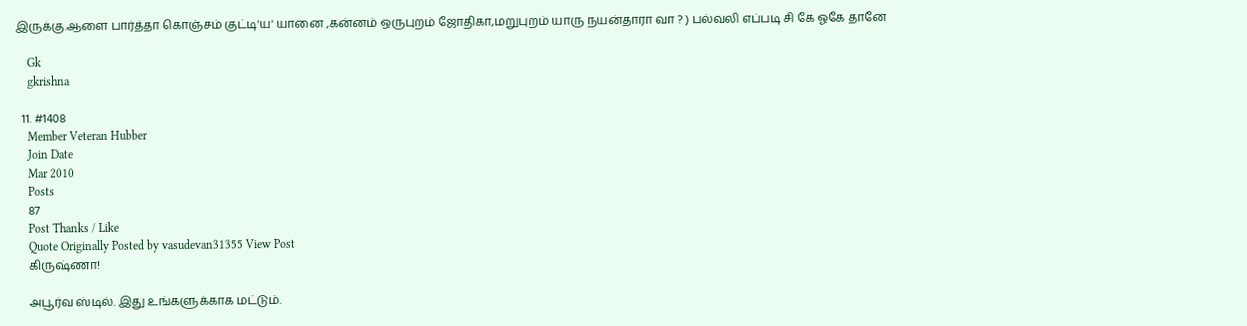இருக்கு.ஆளை பார்த்தா கொஞ்சம் குட்டி'ய' யானை ,கன்னம் ஒருபுறம் ஜோதிகா,மறுபுறம் யாரு நயன்தாரா வா ? ) பல்வலி எப்படி சி கே ஓகே தானே

    Gk
    gkrishna

  11. #1408
    Member Veteran Hubber
    Join Date
    Mar 2010
    Posts
    87
    Post Thanks / Like
    Quote Originally Posted by vasudevan31355 View Post
    கிருஷ்ணா!

    அபூர்வ ஸ்டில். இது உங்களுக்காக மட்டும்.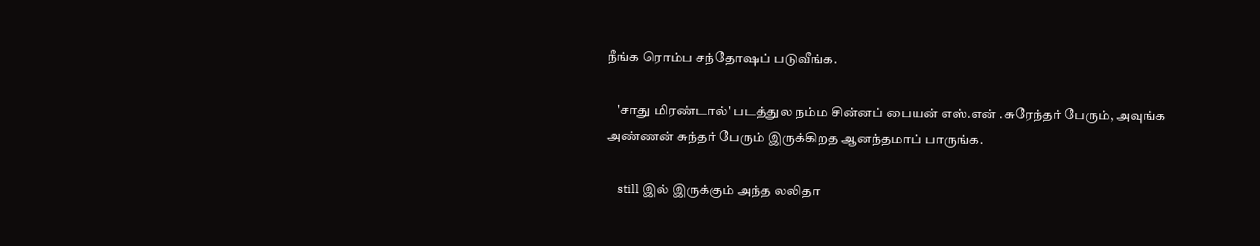நீங்க ரொம்ப சந்தோஷப் படுவீங்க.

    'சாது மிரண்டால்' படத்துல நம்ம சின்னப் பையன் எஸ்.என் .சுரேந்தர் பேரும், அவுங்க அண்ணன் சுந்தர் பேரும் இருக்கிறத ஆனந்தமாப் பாருங்க.

    still இல் இருக்கும் அந்த லலிதா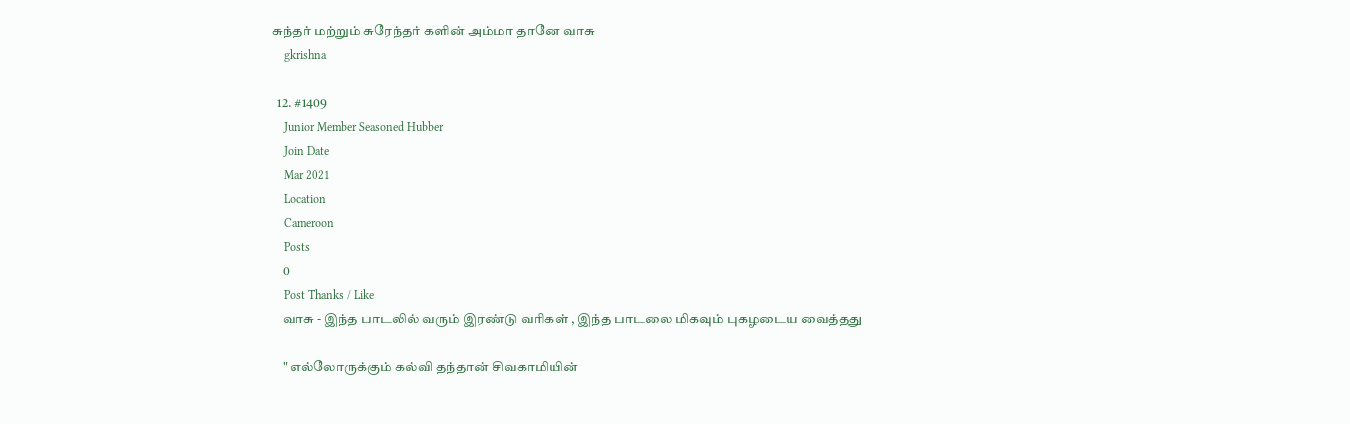சுந்தர் மற்றும் சுரேந்தர் களின் அம்மா தானே வாசு
    gkrishna

  12. #1409
    Junior Member Seasoned Hubber
    Join Date
    Mar 2021
    Location
    Cameroon
    Posts
    0
    Post Thanks / Like
    வாசு - இந்த பாடலில் வரும் இரண்டு வரிகள் , இந்த பாடலை மிகவும் புகழடைய வைத்தது

    " எல்லோருக்கும் கல்வி தந்தான் சிவகாமியின்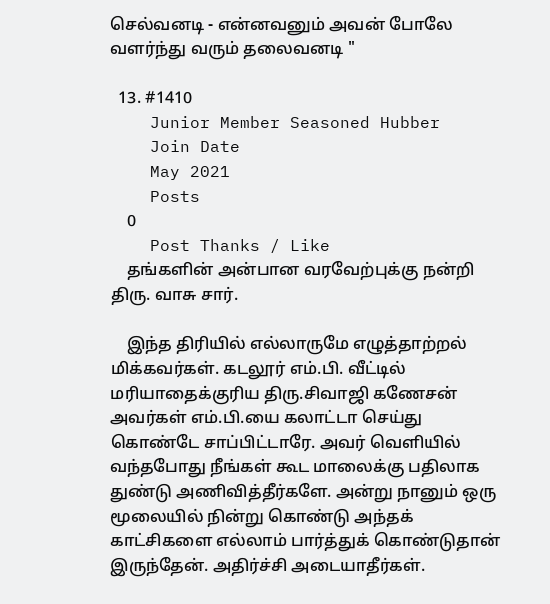செல்வனடி - என்னவனும் அவன் போலே வளர்ந்து வரும் தலைவனடி "

  13. #1410
    Junior Member Seasoned Hubber
    Join Date
    May 2021
    Posts
    0
    Post Thanks / Like
    தங்களின் அன்பான வரவேற்புக்கு நன்றி திரு. வாசு சார்.

    இந்த திரியில் எல்லாருமே எழுத்தாற்றல் மிக்கவர்கள். கடலூர் எம்.பி. வீட்டில் மரியாதைக்குரிய திரு.சிவாஜி கணேசன் அவர்கள் எம்.பி.யை கலாட்டா செய்து கொண்டே சாப்பிட்டாரே. அவர் வெளியில் வந்தபோது நீங்கள் கூட மாலைக்கு பதிலாக துண்டு அணிவித்தீர்களே. அன்று நானும் ஒரு மூலையில் நின்று கொண்டு அந்தக் காட்சிகளை எல்லாம் பார்த்துக் கொண்டுதான் இருந்தேன். அதிர்ச்சி அடையாதீர்கள்.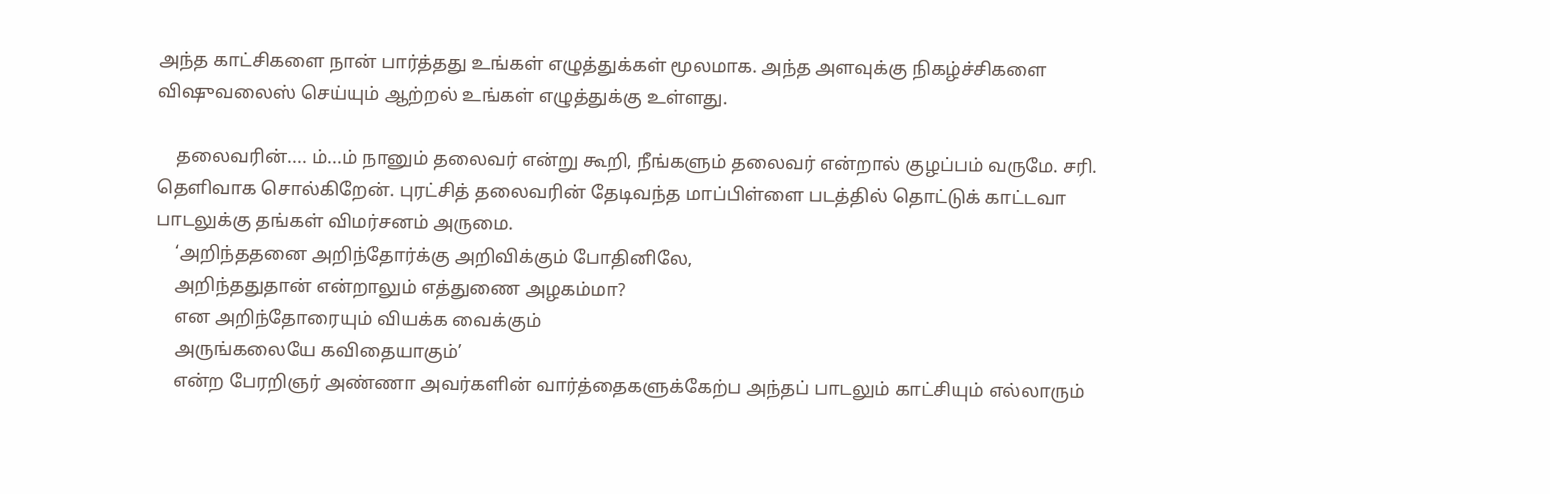அந்த காட்சிகளை நான் பார்த்தது உங்கள் எழுத்துக்கள் மூலமாக. அந்த அளவுக்கு நிகழ்ச்சிகளை விஷுவலைஸ் செய்யும் ஆற்றல் உங்கள் எழுத்துக்கு உள்ளது.

    தலைவரின்.... ம்...ம் நானும் தலைவர் என்று கூறி, நீங்களும் தலைவர் என்றால் குழப்பம் வருமே. சரி. தெளிவாக சொல்கிறேன். புரட்சித் தலைவரின் தேடிவந்த மாப்பிள்ளை படத்தில் தொட்டுக் காட்டவா பாடலுக்கு தங்கள் விமர்சனம் அருமை.
    ‘அறிந்ததனை அறிந்தோர்க்கு அறிவிக்கும் போதினிலே,
    அறிந்ததுதான் என்றாலும் எத்துணை அழகம்மா?
    என அறிந்தோரையும் வியக்க வைக்கும்
    அருங்கலையே கவிதையாகும்’
    என்ற பேரறிஞர் அண்ணா அவர்களின் வார்த்தைகளுக்கேற்ப அந்தப் பாடலும் காட்சியும் எல்லாரும்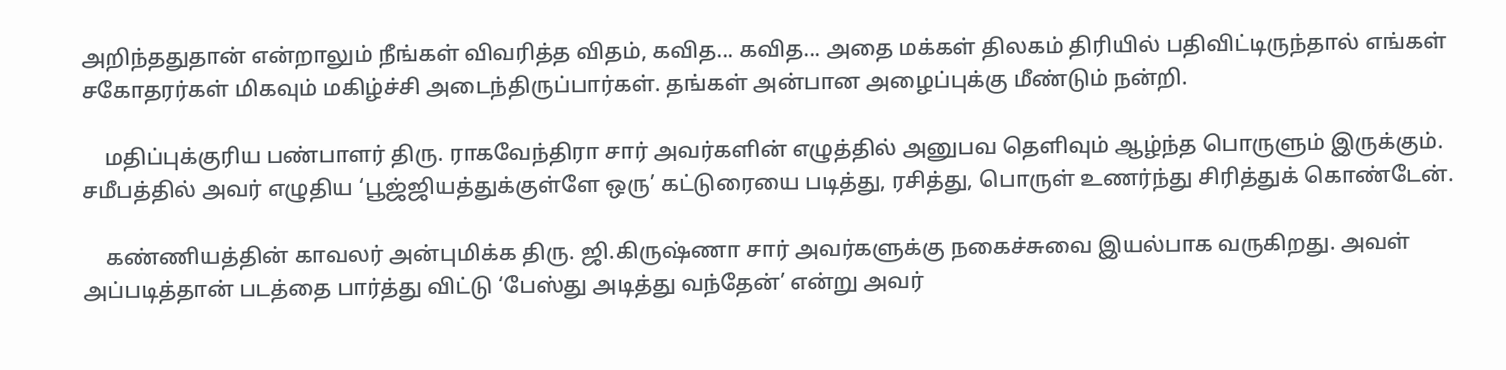அறிந்ததுதான் என்றாலும் நீங்கள் விவரித்த விதம், கவித... கவித... அதை மக்கள் திலகம் திரியில் பதிவிட்டிருந்தால் எங்கள் சகோதரர்கள் மிகவும் மகிழ்ச்சி அடைந்திருப்பார்கள். தங்கள் அன்பான அழைப்புக்கு மீண்டும் நன்றி.

    மதிப்புக்குரிய பண்பாளர் திரு. ராகவேந்திரா சார் அவர்களின் எழுத்தில் அனுபவ தெளிவும் ஆழ்ந்த பொருளும் இருக்கும். சமீபத்தில் அவர் எழுதிய ‘பூஜ்ஜியத்துக்குள்ளே ஒரு’ கட்டுரையை படித்து, ரசித்து, பொருள் உணர்ந்து சிரித்துக் கொண்டேன்.

    கண்ணியத்தின் காவலர் அன்புமிக்க திரு. ஜி.கிருஷ்ணா சார் அவர்களுக்கு நகைச்சுவை இயல்பாக வருகிறது. அவள் அப்படித்தான் படத்தை பார்த்து விட்டு ‘பேஸ்து அடித்து வந்தேன்’ என்று அவர்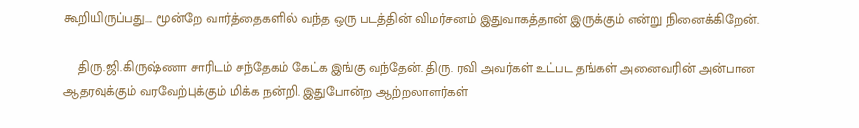கூறியிருப்பது.... மூன்றே வார்த்தைகளில் வந்த ஒரு படத்தின் விமர்சனம் இதுவாகத்தான் இருக்கும் என்று நினைக்கிறேன்.

    திரு.ஜி.கிருஷ்ணா சாரிடம் சந்தேகம் கேட்க இங்கு வந்தேன். திரு. ரவி அவர்கள் உட்பட தங்கள் அனைவரின் அன்பான ஆதரவுக்கும் வரவேற்புக்கும் மிக்க நன்றி. இதுபோன்ற ஆற்றலாளர்கள்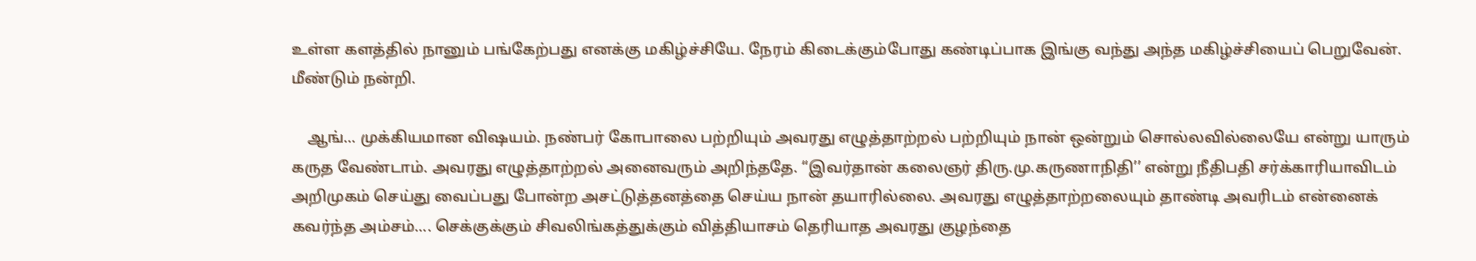உள்ள களத்தில் நானும் பங்கேற்பது எனக்கு மகிழ்ச்சியே. நேரம் கிடைக்கும்போது கண்டிப்பாக இங்கு வந்து அந்த மகிழ்ச்சியைப் பெறுவேன். மீண்டும் நன்றி.

    ஆங்... முக்கியமான விஷயம். நண்பர் கோபாலை பற்றியும் அவரது எழுத்தாற்றல் பற்றியும் நான் ஒன்றும் சொல்லவில்லையே என்று யாரும் கருத வேண்டாம். அவரது எழுத்தாற்றல் அனைவரும் அறிந்ததே. ‘‘இவர்தான் கலைஞர் திரு.மு.கருணாநிதி’’ என்று நீதிபதி சர்க்காரியாவிடம் அறிமுகம் செய்து வைப்பது போன்ற அசட்டுத்தனத்தை செய்ய நான் தயாரில்லை. அவரது எழுத்தாற்றலையும் தாண்டி அவரிடம் என்னைக் கவர்ந்த அம்சம்.... செக்குக்கும் சிவலிங்கத்துக்கும் வித்தியாசம் தெரியாத அவரது குழந்தை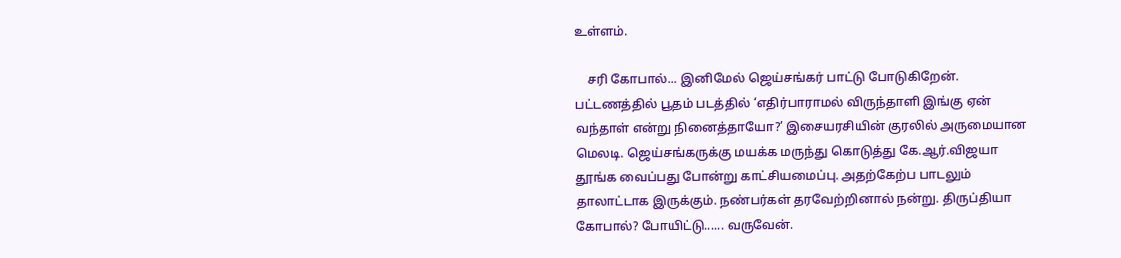உள்ளம்.

    சரி கோபால்... இனிமேல் ஜெய்சங்கர் பாட்டு போடுகிறேன். பட்டணத்தில் பூதம் படத்தில் ‘எதிர்பாராமல் விருந்தாளி இங்கு ஏன் வந்தாள் என்று நினைத்தாயோ?’ இசையரசியின் குரலில் அருமையான மெலடி. ஜெய்சங்கருக்கு மயக்க மருந்து கொடுத்து கே.ஆர்.விஜயா தூங்க வைப்பது போன்று காட்சியமைப்பு. அதற்கேற்ப பாடலும் தாலாட்டாக இருக்கும். நண்பர்கள் தரவேற்றினால் நன்று. திருப்தியா கோபால்? போயிட்டு...... வருவேன்.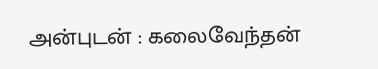அன்புடன் : கலைவேந்தன்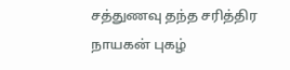சத்துணவு தந்த சரித்திர நாயகன் புகழ்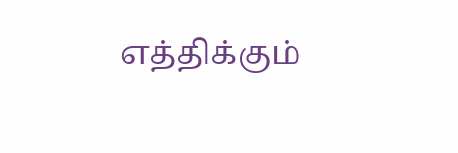எத்திக்கும்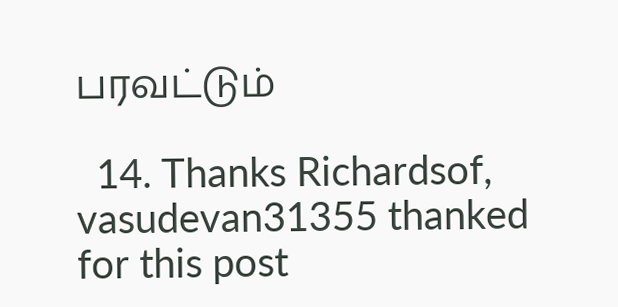பரவட்டும்

  14. Thanks Richardsof, vasudevan31355 thanked for this post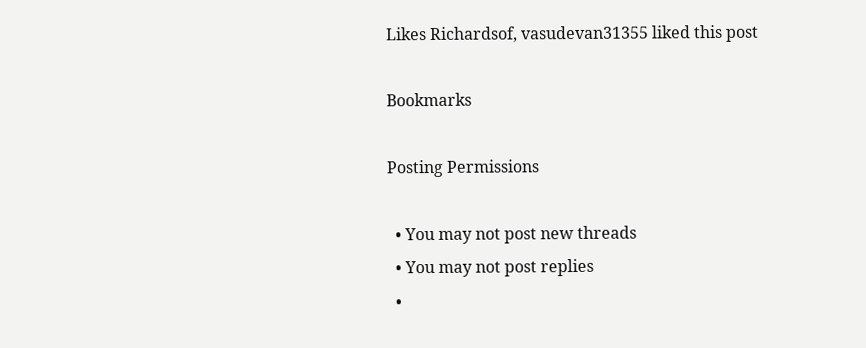Likes Richardsof, vasudevan31355 liked this post

Bookmarks

Posting Permissions

  • You may not post new threads
  • You may not post replies
  •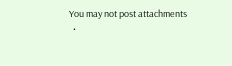You may not post attachments
  •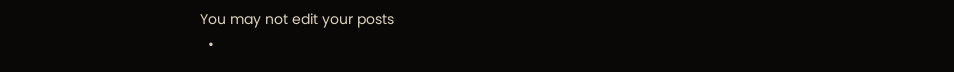You may not edit your posts
  •